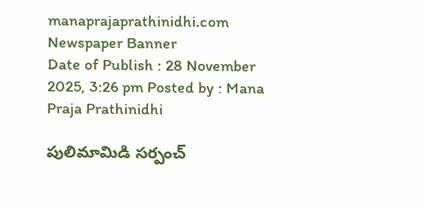manaprajaprathinidhi.com
Newspaper Banner
Date of Publish : 28 November 2025, 3:26 pm Posted by : Mana Praja Prathinidhi

పులిమామిడి సర్పంచ్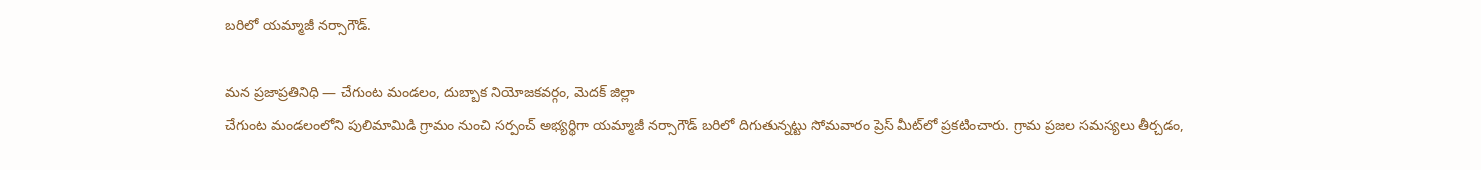బరిలో యమ్మాజీ నర్సాగౌడ్.

మన ప్రజాప్రతినిధి — చేగుంట మండలం, దుబ్బాక నియోజకవర్గం, మెదక్ జిల్లా
చేగుంట మండలంలోని పులిమామిడి గ్రామం నుంచి సర్పంచ్ అభ్యర్థిగా యమ్మాజీ నర్సాగౌడ్ బరిలో దిగుతున్నట్టు సోమవారం ప్రెస్ మీట్‌లో ప్రకటించారు. గ్రామ ప్రజల సమస్యలు తీర్చడం,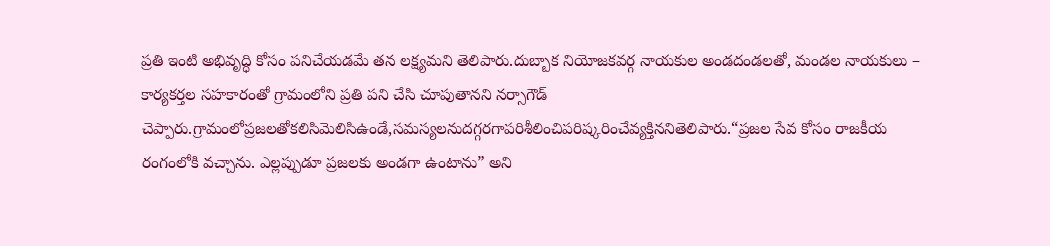ప్రతి ఇంటి అభివృద్ధి కోసం పనిచేయడమే తన లక్ష్యమని తెలిపారు.దుబ్బాక నియోజకవర్గ నాయకుల అండదండలతో, మండల నాయకులు – కార్యకర్తల సహకారంతో గ్రామంలోని ప్రతి పని చేసి చూపుతానని నర్సాగౌడ్ చెప్పారు.గ్రామంలోప్రజలతోకలిసిమెలిసిఉండే,సమస్యలనుదగ్గరగాపరిశీలించిపరిష్కరించేవ్యక్తిననితెలిపారు.“ప్రజల సేవ కోసం రాజకీయ రంగంలోకి వచ్చాను. ఎల్లప్పుడూ ప్రజలకు అండగా ఉంటాను” అని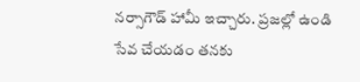నర్సాగౌడ్ హామీ ఇచ్చారు. ప్రజల్లో ఉండి సేవ చేయడం తనకు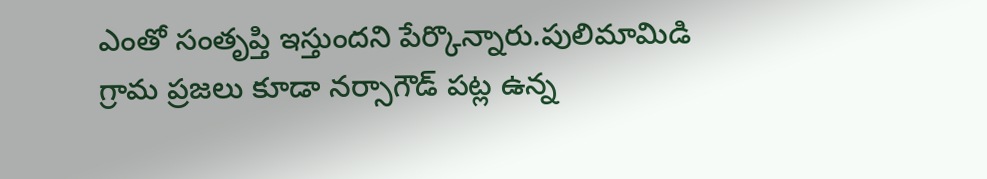ఎంతో సంతృప్తి ఇస్తుందని పేర్కొన్నారు.పులిమామిడి గ్రామ ప్రజలు కూడా నర్సాగౌడ్ పట్ల ఉన్న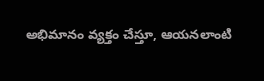అభిమానం వ్యక్తం చేస్తూ, ఆయనలాంటి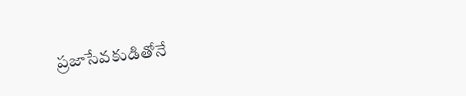ప్రజాసేవకుడితోనే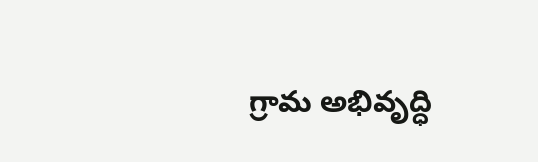గ్రామ అభివృద్ధి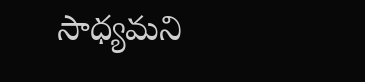సాధ్యమని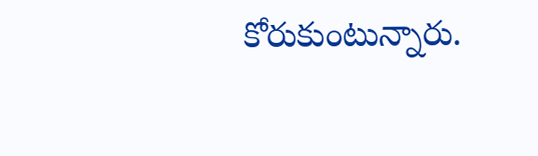కోరుకుంటున్నారు.